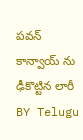పవన్ కాన్వాయ్ ను ఢీకొట్టిన లారీ
BY Telugu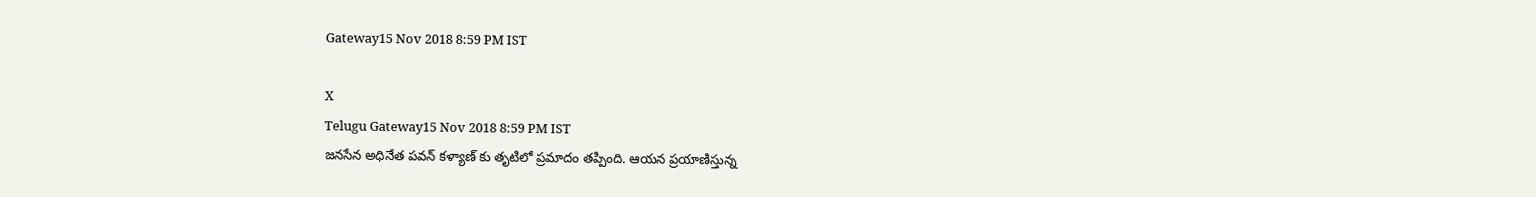Gateway15 Nov 2018 8:59 PM IST

X
Telugu Gateway15 Nov 2018 8:59 PM IST
జనసేన అధినేత పవన్ కళ్యాణ్ కు తృటిలో ప్రమాదం తప్పింది. ఆయన ప్రయాణిస్తున్న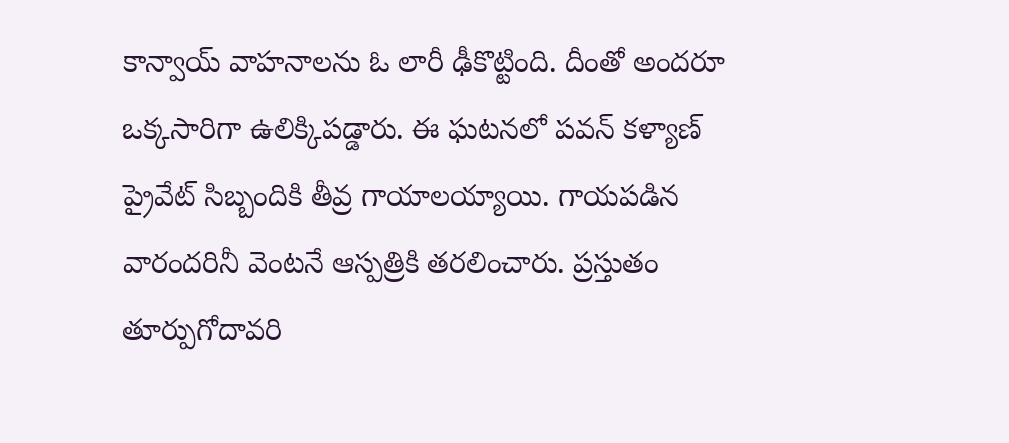కాన్వాయ్ వాహనాలను ఓ లారీ ఢీకొట్టింది. దీంతో అందరూ ఒక్కసారిగా ఉలిక్కిపడ్డారు. ఈ ఘటనలో పవన్ కళ్యాణ్ ప్రైవేట్ సిబ్బందికి తీవ్ర గాయాలయ్యాయి. గాయపడిన వారందరినీ వెంటనే ఆస్పత్రికి తరలించారు. ప్రస్తుతం తూర్పుగోదావరి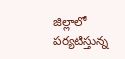జిల్లాలో పర్యటిస్తున్న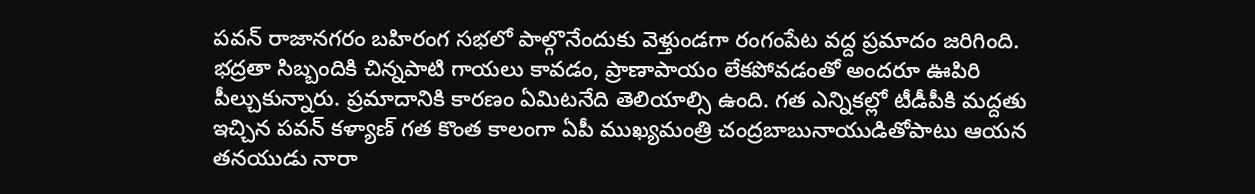పవన్ రాజానగరం బహిరంగ సభలో పాల్గొనేందుకు వెళ్తుండగా రంగంపేట వద్ద ప్రమాదం జరిగింది.
భద్రతా సిబ్బందికి చిన్నపాటి గాయలు కావడం, ప్రాణాపాయం లేకపోవడంతో అందరూ ఊపిరి పీల్చుకున్నారు. ప్రమాదానికి కారణం ఏమిటనేది తెలియాల్సి ఉంది. గత ఎన్నికల్లో టీడీపీకి మద్దతు ఇచ్చిన పవన్ కళ్యాణ్ గత కొంత కాలంగా ఏపీ ముఖ్యమంత్రి చంద్రబాబునాయుడితోపాటు ఆయన తనయుడు నారా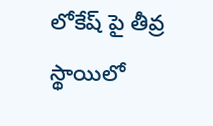లోకేష్ పై తీవ్ర స్థాయిలో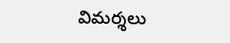విమర్శలు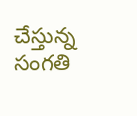చేస్తున్న సంగతి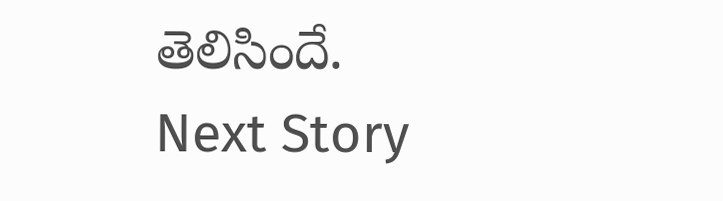తెలిసిందే.
Next Story